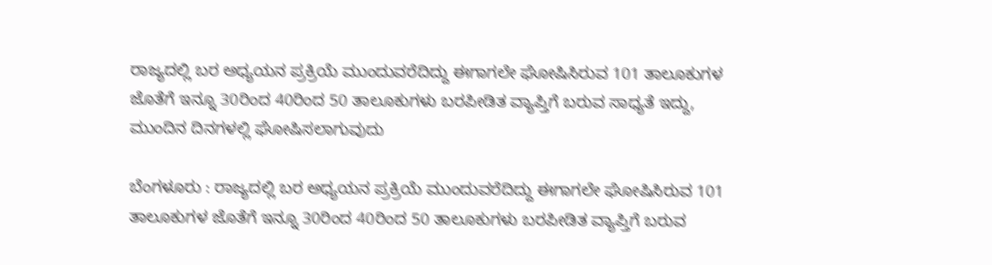ರಾಜ್ಯದಲ್ಲಿ ಬರ ಅಧ್ಯಯನ ಪ್ರಕ್ರಿಯೆ ಮುಂದುವರೆದಿದ್ದು ಈಗಾಗಲೇ ಘೋಷಿಸಿರುವ 101 ತಾಲೂಕುಗಳ ಜೊತೆಗೆ ಇನ್ನೂ 30ರಿಂದ 40ರಿಂದ 50 ತಾಲೂಕುಗಳು ಬರಪೀಡಿತ ವ್ಯಾಪ್ತಿಗೆ ಬರುವ ಸಾಧ್ಯತೆ ಇದ್ದು, ಮುಂದಿನ ದಿನಗಳಲ್ಲಿ ಘೋಷಿಸಲಾಗುವುದು

ಬೆಂಗಳೂರು : ರಾಜ್ಯದಲ್ಲಿ ಬರ ಅಧ್ಯಯನ ಪ್ರಕ್ರಿಯೆ ಮುಂದುವರೆದಿದ್ದು ಈಗಾಗಲೇ ಘೋಷಿಸಿರುವ 101 ತಾಲೂಕುಗಳ ಜೊತೆಗೆ ಇನ್ನೂ 30ರಿಂದ 40ರಿಂದ 50 ತಾಲೂಕುಗಳು ಬರಪೀಡಿತ ವ್ಯಾಪ್ತಿಗೆ ಬರುವ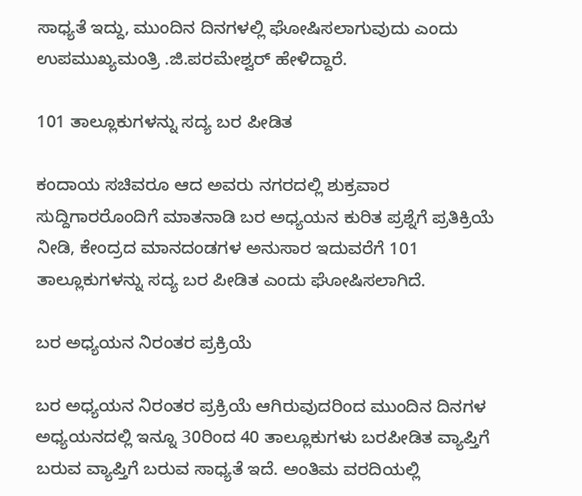ಸಾಧ್ಯತೆ ಇದ್ದು, ಮುಂದಿನ ದಿನಗಳಲ್ಲಿ ಘೋಷಿಸಲಾಗುವುದು ಎಂದು ಉಪಮುಖ್ಯಮಂತ್ರಿ .ಜಿ.ಪರಮೇಶ್ವರ್‌ ಹೇಳಿದ್ದಾರೆ.

101 ತಾಲ್ಲೂಕುಗಳನ್ನು ಸದ್ಯ ಬರ ಪೀಡಿತ

ಕಂದಾಯ ಸಚಿವರೂ ಆದ ಅವರು ನಗರದಲ್ಲಿ ಶುಕ್ರವಾರ ಸುದ್ದಿಗಾರರೊಂದಿಗೆ ಮಾತನಾಡಿ ಬರ ಅಧ್ಯಯನ ಕುರಿತ ಪ್ರಶ್ನೆಗೆ ಪ್ರತಿಕ್ರಿಯೆ ನೀಡಿ, ಕೇಂದ್ರದ ಮಾನದಂಡಗಳ ಅನುಸಾರ ಇದುವರೆಗೆ 101 ತಾಲ್ಲೂಕುಗಳನ್ನು ಸದ್ಯ ಬರ ಪೀಡಿತ ಎಂದು ಘೋಷಿಸಲಾಗಿದೆ.

ಬರ ಅಧ್ಯಯನ ನಿರಂತರ ಪ್ರಕ್ರಿಯೆ

ಬರ ಅಧ್ಯಯನ ನಿರಂತರ ಪ್ರಕ್ರಿಯೆ ಆಗಿರುವುದರಿಂದ ಮುಂದಿನ ದಿನಗಳ ಅಧ್ಯಯನದಲ್ಲಿ ಇನ್ನೂ 30ರಿಂದ 40 ತಾಲ್ಲೂಕುಗಳು ಬರಪೀಡಿತ ವ್ಯಾಪ್ತಿಗೆ ಬರುವ ವ್ಯಾಪ್ತಿಗೆ ಬರುವ ಸಾಧ್ಯತೆ ಇದೆ. ಅಂತಿಮ ವರದಿಯಲ್ಲಿ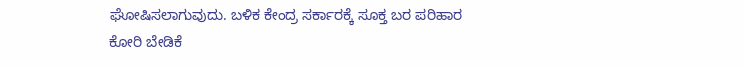ಘೋಷಿಸಲಾಗುವುದು. ಬಳಿಕ ಕೇಂದ್ರ ಸರ್ಕಾರಕ್ಕೆ ಸೂಕ್ತ ಬರ ಪರಿಹಾರ ಕೋರಿ ಬೇಡಿಕೆ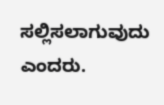ಸಲ್ಲಿಸಲಾಗುವುದು ಎಂದರು.